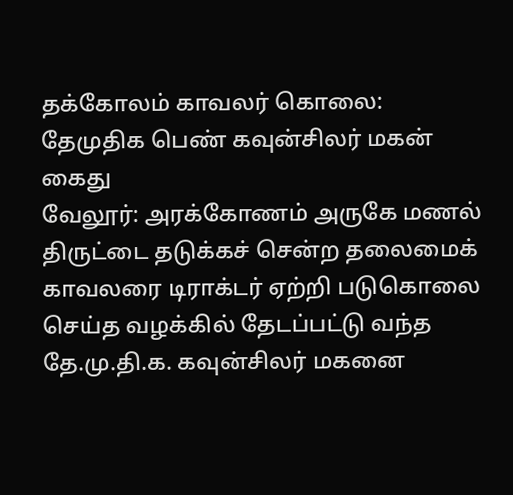தக்கோலம் காவலர் கொலை: தேமுதிக பெண் கவுன்சிலர் மகன் கைது
வேலூர்: அரக்கோணம் அருகே மணல் திருட்டை தடுக்கச் சென்ற தலைமைக் காவலரை டிராக்டர் ஏற்றி படுகொலை செய்த வழக்கில் தேடப்பட்டு வந்த தே.மு.தி.க. கவுன்சிலர் மகனை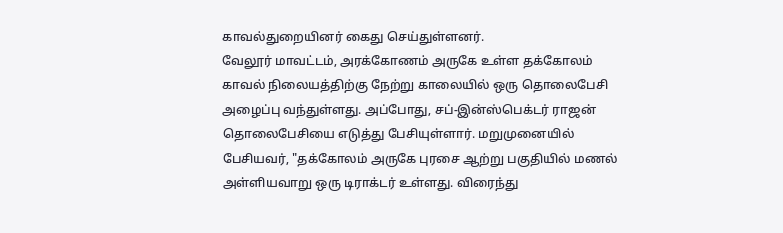காவல்துறையினர் கைது செய்துள்ளனர்.
வேலூர் மாவட்டம், அரக்கோணம் அருகே உள்ள தக்கோலம் காவல் நிலையத்திற்கு நேற்று காலையில் ஒரு தொலைபேசி அழைப்பு வந்துள்ளது. அப்போது, சப்-இன்ஸ்பெக்டர் ராஜன் தொலைபேசியை எடுத்து பேசியுள்ளார். மறுமுனையில் பேசியவர், "தக்கோலம் அருகே புரசை ஆற்று பகுதியில் மணல் அள்ளியவாறு ஒரு டிராக்டர் உள்ளது. விரைந்து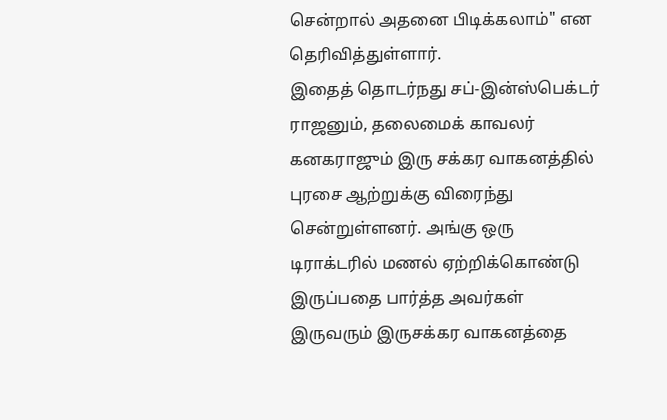சென்றால் அதனை பிடிக்கலாம்" என தெரிவித்துள்ளார்.
இதைத் தொடர்நது சப்-இன்ஸ்பெக்டர் ராஜனும், தலைமைக் காவலர் கனகராஜும் இரு சக்கர வாகனத்தில் புரசை ஆற்றுக்கு விரைந்து சென்றுள்ளனர். அங்கு ஒரு டிராக்டரில் மணல் ஏற்றிக்கொண்டு இருப்பதை பார்த்த அவர்கள் இருவரும் இருசக்கர வாகனத்தை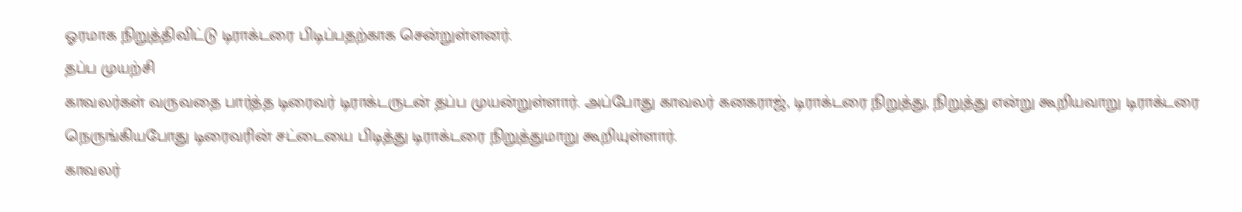ஓரமாக நிறுத்திவிட்டு டிராக்டரை பிடிப்பதற்காக சென்றுள்ளனர்.
தப்ப முயற்சி
காவலர்கள் வருவதை பார்த்த டிரைவர் டிராக்டருடன் தப்ப முயன்றுள்ளார். அப்போது காவலர் கனகராஜ், டிராக்டரை நிறுத்து, நிறுத்து என்று கூறியவாறு டிராக்டரை நெருங்கியபோது டிரைவரின் சட்டையை பிடித்து டிராக்டரை நிறுத்துமாறு கூறியுள்ளார்.
காவலர்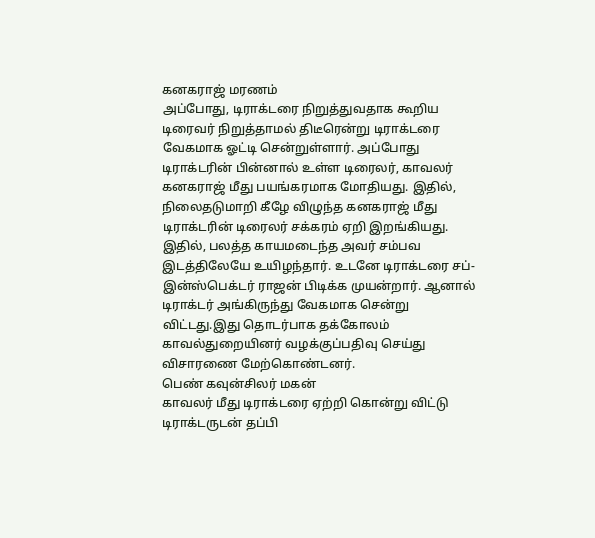கனகராஜ் மரணம்
அப்போது, டிராக்டரை நிறுத்துவதாக கூறிய டிரைவர் நிறுத்தாமல் திடீரென்று டிராக்டரை வேகமாக ஓட்டி சென்றுள்ளார். அப்போது டிராக்டரின் பின்னால் உள்ள டிரைலர், காவலர் கனகராஜ் மீது பயங்கரமாக மோதியது. இதில், நிலைதடுமாறி கீழே விழுந்த கனகராஜ் மீது டிராக்டரின் டிரைலர் சக்கரம் ஏறி இறங்கியது. இதில், பலத்த காயமடைந்த அவர் சம்பவ இடத்திலேயே உயிழந்தார். உடனே டிராக்டரை சப்-இன்ஸ்பெக்டர் ராஜன் பிடிக்க முயன்றார். ஆனால் டிராக்டர் அங்கிருந்து வேகமாக சென்று விட்டது.இது தொடர்பாக தக்கோலம் காவல்துறையினர் வழக்குப்பதிவு செய்து விசாரணை மேற்கொண்டனர்.
பெண் கவுன்சிலர் மகன்
காவலர் மீது டிராக்டரை ஏற்றி கொன்று விட்டு டிராக்டருடன் தப்பி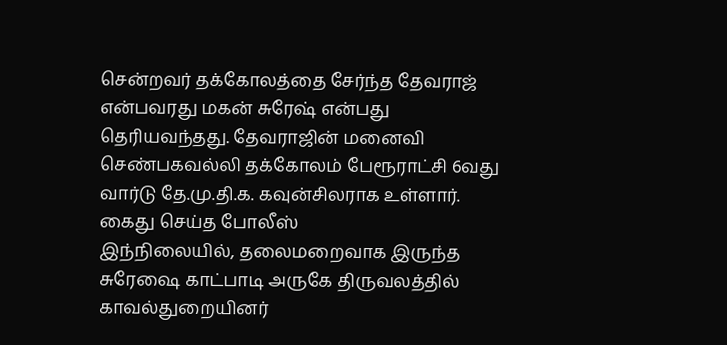சென்றவர் தக்கோலத்தை சேர்ந்த தேவராஜ் என்பவரது மகன் சுரேஷ் என்பது தெரியவந்தது. தேவராஜின் மனைவி செண்பகவல்லி தக்கோலம் பேரூராட்சி 6வது வார்டு தே.மு.தி.க. கவுன்சிலராக உள்ளார்.
கைது செய்த போலீஸ்
இந்நிலையில், தலைமறைவாக இருந்த சுரேஷை காட்பாடி அருகே திருவலத்தில் காவல்துறையினர்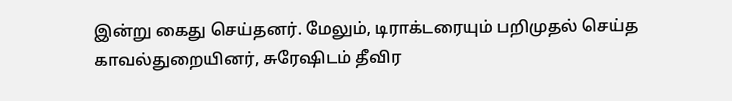இன்று கைது செய்தனர். மேலும், டிராக்டரையும் பறிமுதல் செய்த காவல்துறையினர், சுரேஷிடம் தீவிர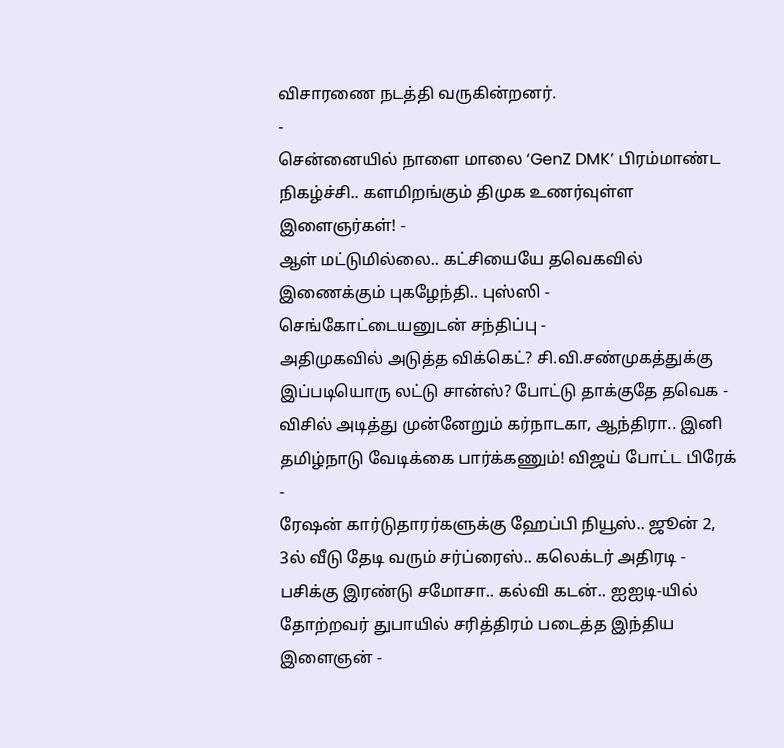விசாரணை நடத்தி வருகின்றனர்.
-
சென்னையில் நாளை மாலை ‘GenZ DMK’ பிரம்மாண்ட நிகழ்ச்சி.. களமிறங்கும் திமுக உணர்வுள்ள இளைஞர்கள்! -
ஆள் மட்டுமில்லை.. கட்சியையே தவெகவில் இணைக்கும் புகழேந்தி.. புஸ்ஸி - செங்கோட்டையனுடன் சந்திப்பு -
அதிமுகவில் அடுத்த விக்கெட்? சி.வி.சண்முகத்துக்கு இப்படியொரு லட்டு சான்ஸ்? போட்டு தாக்குதே தவெக -
விசில் அடித்து முன்னேறும் கர்நாடகா, ஆந்திரா.. இனி தமிழ்நாடு வேடிக்கை பார்க்கணும்! விஜய் போட்ட பிரேக் -
ரேஷன் கார்டுதாரர்களுக்கு ஹேப்பி நியூஸ்.. ஜூன் 2, 3ல் வீடு தேடி வரும் சர்ப்ரைஸ்.. கலெக்டர் அதிரடி -
பசிக்கு இரண்டு சமோசா.. கல்வி கடன்.. ஐஐடி-யில் தோற்றவர் துபாயில் சரித்திரம் படைத்த இந்திய இளைஞன் -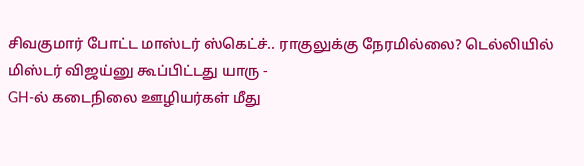சிவகுமார் போட்ட மாஸ்டர் ஸ்கெட்ச்.. ராகுலுக்கு நேரமில்லை? டெல்லியில் மிஸ்டர் விஜய்னு கூப்பிட்டது யாரு -
GH-ல் கடைநிலை ஊழியர்கள் மீது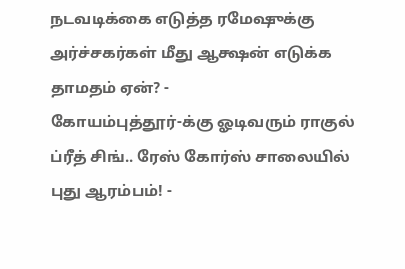நடவடிக்கை எடுத்த ரமேஷுக்கு அர்ச்சகர்கள் மீது ஆக்ஷன் எடுக்க தாமதம் ஏன்? -
கோயம்புத்தூர்-க்கு ஓடிவரும் ராகுல் ப்ரீத் சிங்.. ரேஸ் கோர்ஸ் சாலையில் புது ஆரம்பம்! -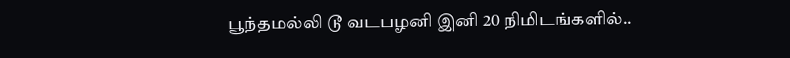பூந்தமல்லி டூ வடபழனி இனி 20 நிமிடங்களில்..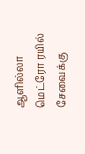ஆளில்லா மெட்ரோ ரயில் சேவைக்கு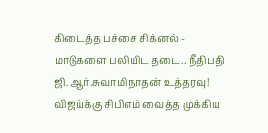கிடைத்த பச்சை சிக்னல் -
மாடுகளை பலியிட தடை.. நீதிபதி ஜி.ஆர்.சுவாமிநாதன் உத்தரவு! விஜய்க்கு சிபிஎம் வைத்த முக்கிய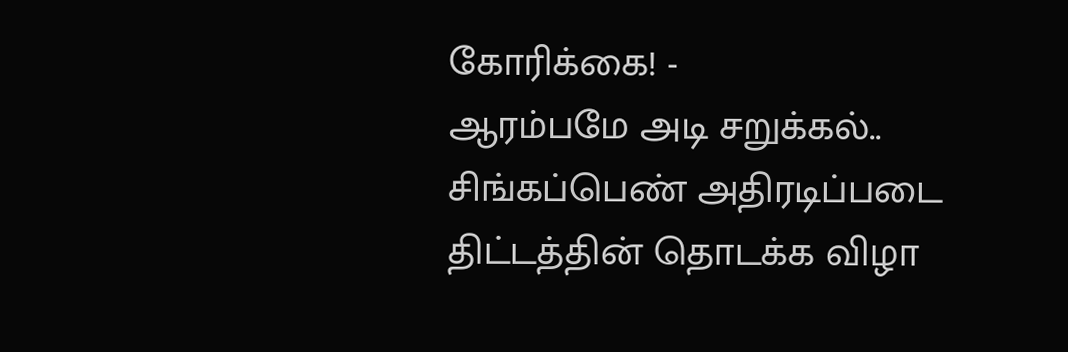கோரிக்கை! -
ஆரம்பமே அடி சறுக்கல்.. சிங்கப்பெண் அதிரடிப்படை திட்டத்தின் தொடக்க விழா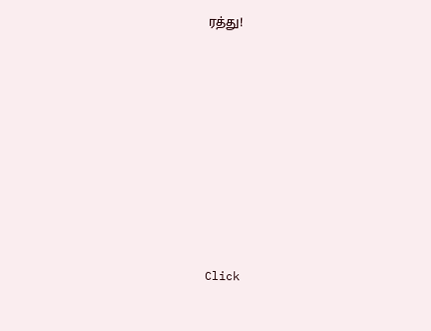ரத்து!












Click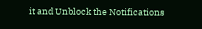it and Unblock the Notifications